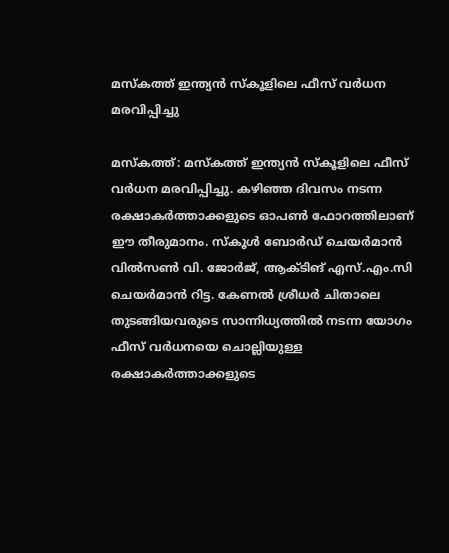മസ്കത്ത് ഇന്ത്യന്‍ സ്കൂളിലെ ഫീസ് വര്‍ധന മരവിപ്പിച്ചു

മസ്കത്ത്: മസ്കത്ത് ഇന്ത്യന്‍ സ്കൂളിലെ ഫീസ് വര്‍ധന മരവിപ്പിച്ചു. കഴിഞ്ഞ ദിവസം നടന്ന രക്ഷാകര്‍ത്താക്കളുടെ ഓപണ്‍ ഫോറത്തിലാണ് ഈ തീരുമാനം. സ്കൂള്‍ ബോര്‍ഡ് ചെയര്‍മാന്‍ വില്‍സണ്‍ വി. ജോര്‍ജ്, ആക്ടിങ് എസ്.എം.സി ചെയര്‍മാന്‍ റിട്ട. കേണല്‍ ശ്രീധര്‍ ചിതാലെ തുടങ്ങിയവരുടെ സാന്നിധ്യത്തില്‍ നടന്ന യോഗം ഫീസ് വര്‍ധനയെ ചൊല്ലിയുള്ള രക്ഷാകര്‍ത്താക്കളുടെ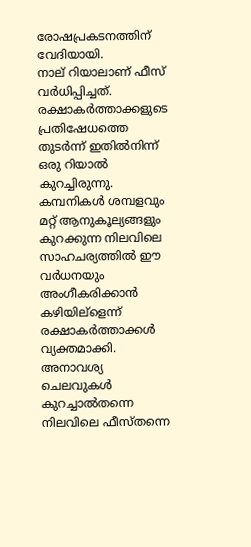രോഷപ്രകടനത്തിന് വേദിയായി.
നാല് റിയാലാണ് ഫീസ് വര്‍ധിപ്പിച്ചത്. രക്ഷാകര്‍ത്താക്കളുടെ പ്രതിഷേധത്തെ തുടര്‍ന്ന് ഇതില്‍നിന്ന് ഒരു റിയാല്‍ കുറച്ചിരുന്നു.
കമ്പനികള്‍ ശമ്പളവും മറ്റ് ആനുകൂല്യങ്ങളും കുറക്കുന്ന നിലവിലെ സാഹചര്യത്തില്‍ ഈ വര്‍ധനയും അംഗീകരിക്കാന്‍ കഴിയില്ളെന്ന് രക്ഷാകര്‍ത്താക്കള്‍ വ്യക്തമാക്കി. അനാവശ്യ ചെലവുകള്‍ കുറച്ചാല്‍തന്നെ നിലവിലെ ഫീസ്തന്നെ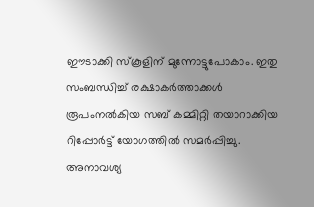ഈടാക്കി സ്കൂളിന് മുന്നോട്ടുപോകാം. ഇതു സംബന്ധിച്ച് രക്ഷാകര്‍ത്താക്കള്‍ രൂപംനല്‍കിയ സബ് കമ്മിറ്റി തയാറാക്കിയ റിപ്പോര്‍ട്ട് യോഗത്തില്‍ സമര്‍പ്പിച്ചു. അനാവശ്യ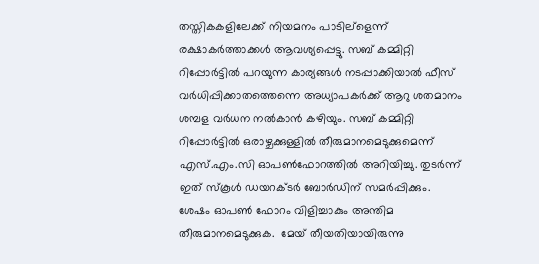തസ്തികകളിലേക്ക് നിയമനം പാടില്ളെന്ന് രക്ഷാകര്‍ത്താക്കള്‍ ആവശ്യപ്പെട്ടു. സബ് കമ്മിറ്റി റിപ്പോര്‍ട്ടില്‍ പറയുന്ന കാര്യങ്ങള്‍ നടപ്പാക്കിയാല്‍ ഫീസ് വര്‍ധിപ്പിക്കാതത്തെന്നെ അധ്യാപകര്‍ക്ക് ആറു ശതമാനം ശമ്പള വര്‍ധന നല്‍കാന്‍ കഴിയും. സബ് കമ്മിറ്റി റിപ്പോര്‍ട്ടില്‍ ഒരാഴ്ചക്കുള്ളില്‍ തീരുമാനമെടുക്കുമെന്ന് എസ്.എം.സി ഓപണ്‍ഫോറത്തില്‍ അറിയിച്ചു. തുടര്‍ന്ന് ഇത് സ്കൂള്‍ ഡയറക്ടര്‍ ബോര്‍ഡിന് സമര്‍പ്പിക്കും.
ശേഷം ഓപണ്‍ ഫോറം വിളിച്ചാകും അന്തിമ തീരുമാനമെടുക്കുക.  മേയ് തീയതിയായിരുന്നു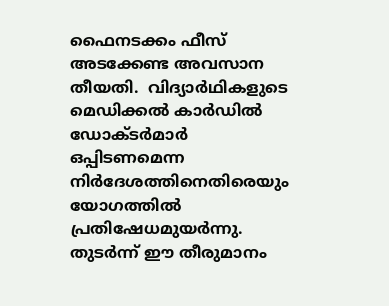ഫൈനടക്കം ഫീസ് അടക്കേണ്ട അവസാന തീയതി.  വിദ്യാര്‍ഥികളുടെ മെഡിക്കല്‍ കാര്‍ഡില്‍ ഡോക്ടര്‍മാര്‍ ഒപ്പിടണമെന്ന നിര്‍ദേശത്തിനെതിരെയും യോഗത്തില്‍ പ്രതിഷേധമുയര്‍ന്നു. തുടര്‍ന്ന് ഈ തീരുമാനം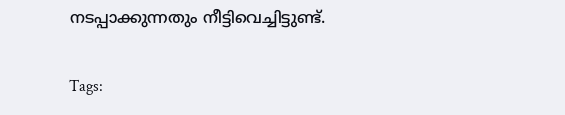നടപ്പാക്കുന്നതും നീട്ടിവെച്ചിട്ടുണ്ട്.

Tags: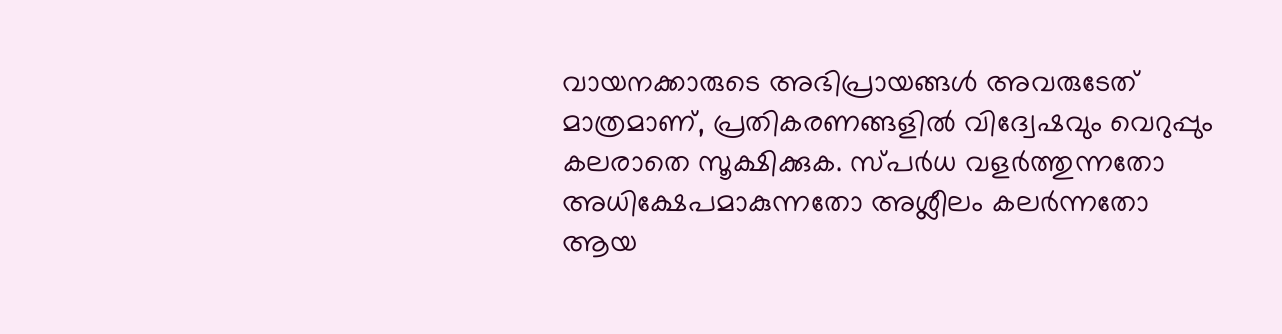വായനക്കാരുടെ അഭിപ്രായങ്ങള്‍ അവരുടേത് മാത്രമാണ്, പ്രതികരണങ്ങളിൽ വിദ്വേഷവും വെറുപ്പും കലരാതെ സൂക്ഷിക്കുക. സ്പർധ വളർത്തുന്നതോ അധിക്ഷേപമാകുന്നതോ അശ്ലീലം കലർന്നതോ ആയ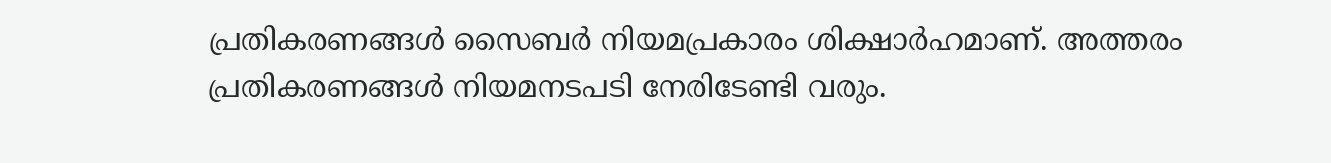പ്രതികരണങ്ങൾ സൈബർ നിയമപ്രകാരം ശിക്ഷാർഹമാണ്. അത്തരം പ്രതികരണങ്ങൾ നിയമനടപടി നേരിടേണ്ടി വരും.